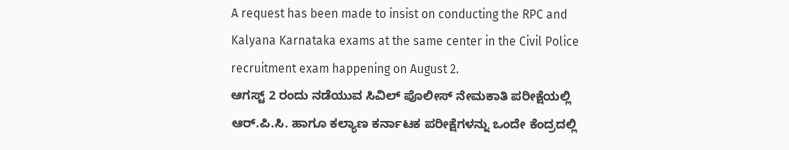A request has been made to insist on conducting the RPC and Kalyana Karnataka exams at the same center in the Civil Police recruitment exam happening on August 2.
ಆಗಸ್ಟ್ 2 ರಂದು ನಡೆಯುವ ಸಿವಿಲ್ ಪೊಲೀಸ್ ನೇಮಕಾತಿ ಪರೀಕ್ಷೆಯಲ್ಲಿ ಆರ್.ಪಿ.ಸಿ. ಹಾಗೂ ಕಲ್ಯಾಣ ಕರ್ನಾಟಕ ಪರೀಕ್ಷೆಗಳನ್ನು ಒಂದೇ ಕೆಂದ್ರದಲ್ಲಿ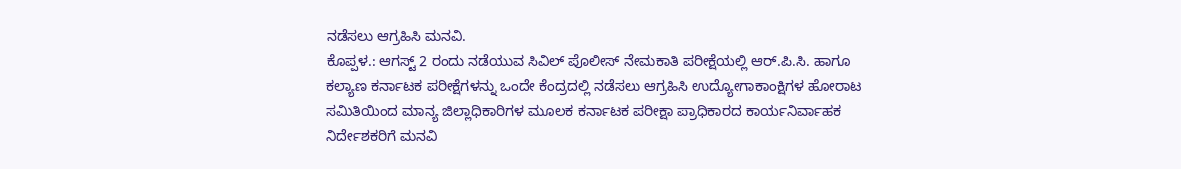ನಡೆಸಲು ಆಗ್ರಹಿಸಿ ಮನವಿ.
ಕೊಪ್ಪಳ.: ಆಗಸ್ಟ್ 2 ರಂದು ನಡೆಯುವ ಸಿವಿಲ್ ಪೊಲೀಸ್ ನೇಮಕಾತಿ ಪರೀಕ್ಷೆಯಲ್ಲಿ ಆರ್.ಪಿ.ಸಿ. ಹಾಗೂ ಕಲ್ಯಾಣ ಕರ್ನಾಟಕ ಪರೀಕ್ಷೆಗಳನ್ನು ಒಂದೇ ಕೆಂದ್ರದಲ್ಲಿ ನಡೆಸಲು ಆಗ್ರಹಿಸಿ ಉದ್ಯೋಗಾಕಾಂಕ್ಷಿಗಳ ಹೋರಾಟ ಸಮಿತಿಯಿಂದ ಮಾನ್ಯ ಜಿಲ್ಲಾಧಿಕಾರಿಗಳ ಮೂಲಕ ಕರ್ನಾಟಕ ಪರೀಕ್ಷಾ ಪ್ರಾಧಿಕಾರದ ಕಾರ್ಯನಿರ್ವಾಹಕ ನಿರ್ದೇಶಕರಿಗೆ ಮನವಿ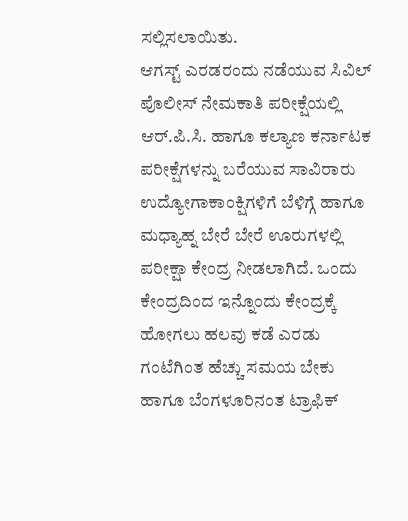ಸಲ್ಲಿಸಲಾಯಿತು.
ಆಗಸ್ಟ್ ಎರಡರಂದು ನಡೆಯುವ ಸಿವಿಲ್ ಪೊಲೀಸ್ ನೇಮಕಾತಿ ಪರೀಕ್ಷೆಯಲ್ಲಿ ಆರ್.ಪಿ.ಸಿ. ಹಾಗೂ ಕಲ್ಯಾಣ ಕರ್ನಾಟಕ ಪರೀಕ್ಷೆಗಳನ್ನು ಬರೆಯುವ ಸಾವಿರಾರು ಉದ್ಯೋಗಾಕಾಂಕ್ಷಿಗಳಿಗೆ ಬೆಳಿಗ್ಗೆ ಹಾಗೂ ಮಧ್ಯಾಹ್ನ ಬೇರೆ ಬೇರೆ ಊರುಗಳಲ್ಲಿ ಪರೀಕ್ಷಾ ಕೇಂದ್ರ ನೀಡಲಾಗಿದೆ. ಒಂದು ಕೇಂದ್ರದಿಂದ ಇನ್ನೊಂದು ಕೇಂದ್ರಕ್ಕೆ ಹೋಗಲು ಹಲವು ಕಡೆ ಎರಡು ಗಂಟೆಗಿಂತ ಹೆಚ್ಚು ಸಮಯ ಬೇಕು ಹಾಗೂ ಬೆಂಗಳೂರಿನಂತ ಟ್ರಾಫಿಕ್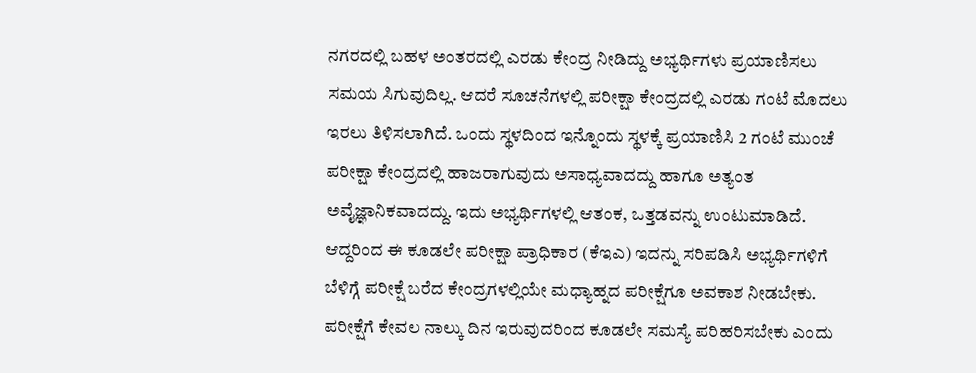ನಗರದಲ್ಲಿ ಬಹಳ ಅಂತರದಲ್ಲಿ ಎರಡು ಕೇಂದ್ರ ನೀಡಿದ್ದು ಅಭ್ಯರ್ಥಿಗಳು ಪ್ರಯಾಣಿಸಲು ಸಮಯ ಸಿಗುವುದಿಲ್ಲ. ಆದರೆ ಸೂಚನೆಗಳಲ್ಲಿ ಪರೀಕ್ಷಾ ಕೇಂದ್ರದಲ್ಲಿ ಎರಡು ಗಂಟೆ ಮೊದಲು ಇರಲು ತಿಳಿಸಲಾಗಿದೆ. ಒಂದು ಸ್ಥಳದಿಂದ ಇನ್ನೊಂದು ಸ್ಥಳಕ್ಕೆ ಪ್ರಯಾಣಿಸಿ 2 ಗಂಟೆ ಮುಂಚೆ ಪರೀಕ್ಷಾ ಕೇಂದ್ರದಲ್ಲಿ ಹಾಜರಾಗುವುದು ಅಸಾಧ್ಯವಾದದ್ದು ಹಾಗೂ ಅತ್ಯಂತ ಅವೈಜ್ಞಾನಿಕವಾದದ್ದು. ಇದು ಅಭ್ಯರ್ಥಿಗಳಲ್ಲಿ ಆತಂಕ, ಒತ್ತಡವನ್ನು ಉಂಟುಮಾಡಿದೆ.
ಆದ್ದರಿಂದ ಈ ಕೂಡಲೇ ಪರೀಕ್ಷಾ ಪ್ರಾಧಿಕಾರ (ಕೆಇಎ) ಇದನ್ನು ಸರಿಪಡಿಸಿ ಅಭ್ಯರ್ಥಿಗಳಿಗೆ ಬೆಳಿಗ್ಗೆ ಪರೀಕ್ಷೆ ಬರೆದ ಕೇಂದ್ರಗಳಲ್ಲಿಯೇ ಮಧ್ಯಾಹ್ನದ ಪರೀಕ್ಷೆಗೂ ಅವಕಾಶ ನೀಡಬೇಕು. ಪರೀಕ್ಷೆಗೆ ಕೇವಲ ನಾಲ್ಕು ದಿನ ಇರುವುದರಿಂದ ಕೂಡಲೇ ಸಮಸ್ಯೆ ಪರಿಹರಿಸಬೇಕು ಎಂದು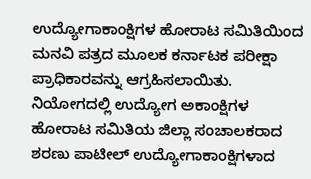ಉದ್ಯೋಗಾಕಾಂಕ್ಷಿಗಳ ಹೋರಾಟ ಸಮಿತಿಯಿಂದ ಮನವಿ ಪತ್ರದ ಮೂಲಕ ಕರ್ನಾಟಕ ಪರೀಕ್ಷಾ ಪ್ರಾಧಿಕಾರವನ್ನು ಆಗ್ರಹಿಸಲಾಯಿತು.
ನಿಯೋಗದಲ್ಲಿ ಉದ್ಯೋಗ ಅಕಾಂಕ್ಷಿಗಳ ಹೋರಾಟ ಸಮಿತಿಯ ಜಿಲ್ಲಾ ಸಂಚಾಲಕರಾದ ಶರಣು ಪಾಟೀಲ್ ಉದ್ಯೋಗಾಕಾಂಕ್ಷಿಗಳಾದ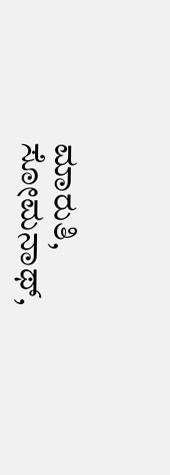ಮಾರುತಿ, ಸೋಮನಾಥ್,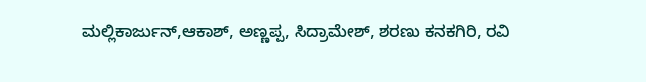ಮಲ್ಲಿಕಾರ್ಜುನ್,ಆಕಾಶ್, ಅಣ್ಣಪ್ಪ, ಸಿದ್ರಾಮೇಶ್, ಶರಣು ಕನಕಗಿರಿ, ರವಿ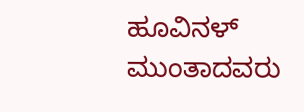ಹೂವಿನಳ್ ಮುಂತಾದವರು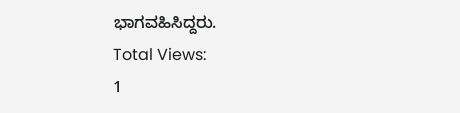ಭಾಗವಹಿಸಿದ್ದರು.
Total Views:
1